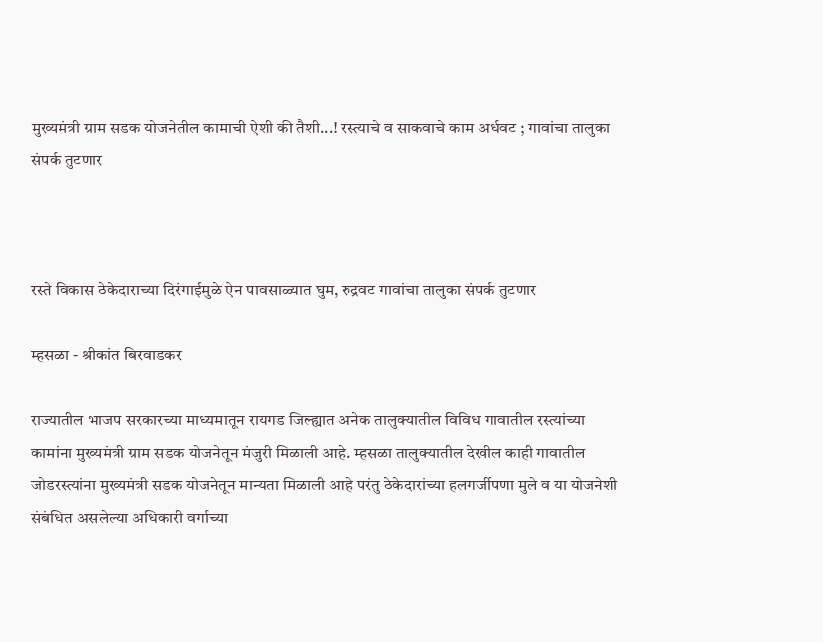मुख्यमंत्री ग्राम सडक योजनेतील कामाची ऐशी की तैशी...! रस्त्याचे व साकवाचे काम अर्धवट ; गावांचा तालुका संपर्क तुटणार



रस्ते विकास ठेकेदाराच्या दिरंगाईमुळे ऐन पावसाळ्यात घुम, रुद्रवट गावांचा तालुका संपर्क तुटणार

म्हसळा - श्रीकांत बिरवाडकर

राज्यातील भाजप सरकारच्या माध्यमातून रायगड जिल्ह्यात अनेक तालुक्यातील विविध गावातील रस्त्यांच्या कामांना मुख्यमंत्री ग्राम सडक योजनेतून मंजुरी मिळाली आहे. म्हसळा तालुक्यातील देखील काही गावातील जोडरस्त्यांना मुख्यमंत्री सडक योजनेतून मान्यता मिळाली आहे परंतु ठेकेदारांच्या हलगर्जीपणा मुले व या योजनेशी संबंधित असलेल्या अधिकारी वर्गाच्या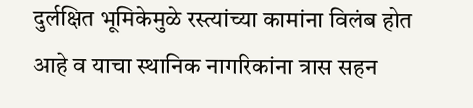दुर्लक्षित भूमिकेमुळे रस्त्यांच्या कामांना विलंब होत आहे व याचा स्थानिक नागरिकांना त्रास सहन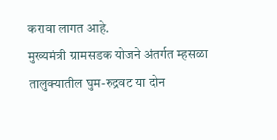करावा लागत आहे.
मुख्यमंत्री ग्रामसडक योजने अंतर्गत म्हसळा तालुक्यातील घुम-रुद्रवट या दोन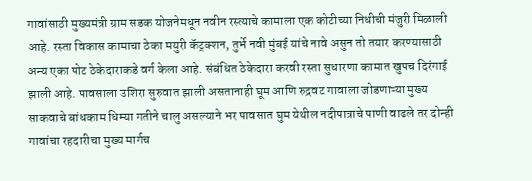गावांसाठी मुख्यमंत्री ग्राम सडक योजनेमधून नवीन रस्त्याचे कामाला एक कोटीच्या निधीची मंजुरी मिळाली आहे. रस्ता विकास कामाचा ठेका मयुरी कॅट्रक्शन, तुर्भे नवी मुंबई यांचे नावे असुन तो तयार करण्यासाठी अन्य एका पोट ठेकेदाराकडे वर्ग केला आहे. संबंधित ठेकेदारा करवी रस्ता सुधारणा कामात खुपच दिरंगाई झाली आहे. पावसाला उशिरा सुरुवात झाली असतानाही घूम आणि रुद्रवट गावाला जोडणाऱ्या मुख्य साकवाचे बांधकाम धिम्या गतीने चालु असल्याने भर पावसात घुम येथील नदीपात्राचे पाणी वाढले तर दोन्ही गावांचा रहदारीचा मुख्य मार्गच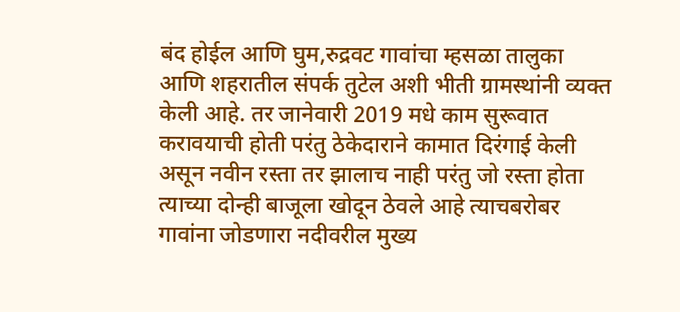बंद होईल आणि घुम,रुद्रवट गावांचा म्हसळा तालुका आणि शहरातील संपर्क तुटेल अशी भीती ग्रामस्थांनी व्यक्त केली आहे. तर जानेवारी 2019 मधे काम सुरूवात करावयाची होती परंतु ठेकेदाराने कामात दिरंगाई केली असून नवीन रस्ता तर झालाच नाही परंतु जो रस्ता होता त्याच्या दोन्ही बाजूला खोदून ठेवले आहे त्याचबरोबर गावांना जोडणारा नदीवरील मुख्य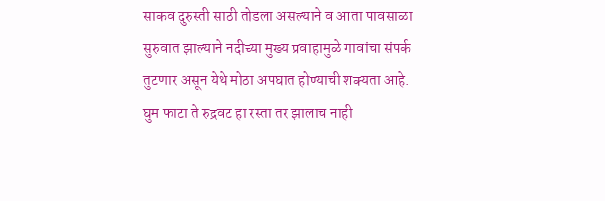साकव दुरुस्ती साठी तोडला असल्याने व आता पावसाळा सुरुवात झाल्याने नदीच्या मुख्य प्रवाहामुळे गावांचा संपर्क तुटणार असून येथे मोठा अपघात होण्याची शक्यता आहे. घुम फाटा ते रुद्रवट हा रस्ता तर झालाच नाही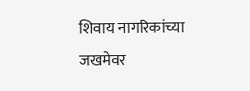शिवाय नागरिकांच्या जखमेवर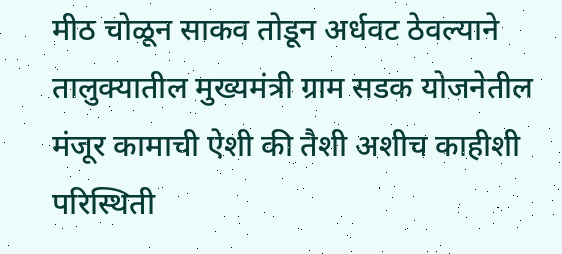मीठ चोळून साकव तोडून अर्धवट ठेवल्याने तालुक्यातील मुख्यमंत्री ग्राम सडक योजनेतील मंजूर कामाची ऐशी की तैशी अशीच काहीशी परिस्थिती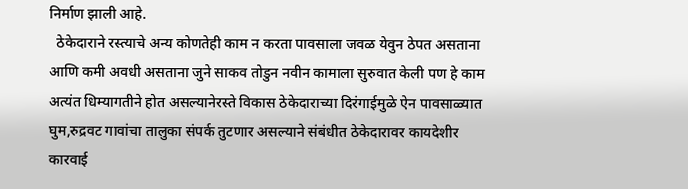निर्माण झाली आहे.
  ठेकेदाराने रस्त्याचे अन्य कोणतेही काम न करता पावसाला जवळ येवुन ठेपत असताना आणि कमी अवधी असताना जुने साकव तोडुन नवीन कामाला सुरुवात केली पण हे काम अत्यंत धिम्यागतीने होत असल्यानेरस्ते विकास ठेकेदाराच्या दिरंगाईमुळे ऐन पावसाळ्यात घुम,रुद्रवट गावांचा तालुका संपर्क तुटणार असल्याने संबंधीत ठेकेदारावर कायदेशीर कारवाई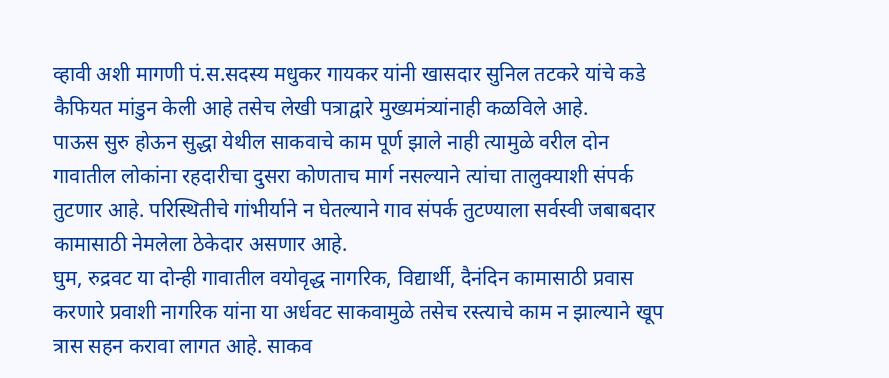व्हावी अशी मागणी पं.स.सदस्य मधुकर गायकर यांनी खासदार सुनिल तटकरे यांचे कडे कैफियत मांडुन केली आहे तसेच लेखी पत्राद्वारे मुख्यमंत्र्यांनाही कळविले आहे.
पाऊस सुरु होऊन सुद्धा येथील साकवाचे काम पूर्ण झाले नाही त्यामुळे वरील दोन गावातील लोकांना रहदारीचा दुसरा कोणताच मार्ग नसल्याने त्यांचा तालुक्याशी संपर्क तुटणार आहे. परिस्थितीचे गांभीर्याने न घेतल्याने गाव संपर्क तुटण्याला सर्वस्वी जबाबदार कामासाठी नेमलेला ठेकेदार असणार आहे.
घुम, रुद्रवट या दोन्ही गावातील वयोवृद्ध नागरिक, विद्यार्थी, दैनंदिन कामासाठी प्रवास करणारे प्रवाशी नागरिक यांना या अर्धवट साकवामुळे तसेच रस्त्याचे काम न झाल्याने खूप त्रास सहन करावा लागत आहे. साकव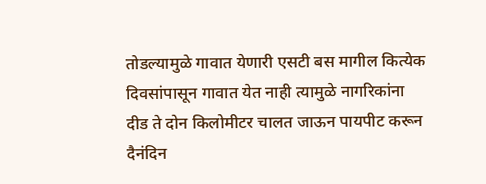तोडल्यामुळे गावात येणारी एसटी बस मागील कित्येक दिवसांपासून गावात येत नाही त्यामुळे नागरिकांना दीड ते दोन किलोमीटर चालत जाऊन पायपीट करून दैनंदिन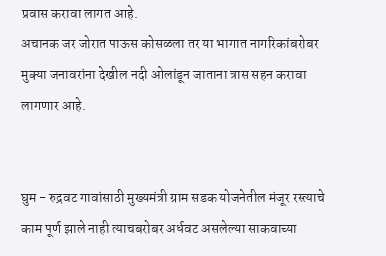प्रवास करावा लागत आहे.
अचानक जर जोरात पाऊस कोसळला तर या भागात नागरिकांबरोबर मुक्या जनावरांना देखील नदी ओलांडून जाताना त्रास सहन करावा लागणार आहे.


घुम - रुद्रवट गावांसाठी मुख्यमंत्री ग्राम सडक योजनेतील मंजूर रस्त्याचे काम पूर्ण झाले नाही त्याचबरोबर अर्धवट असलेल्या साकवाच्या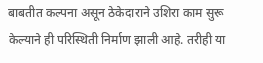बाबतीत कल्पना असून ठेकेदाराने उशिरा काम सुरू केल्याने ही परिस्थिती निर्माण झाली आहे. तरीही या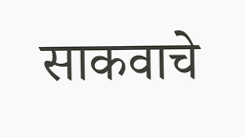साकवाचे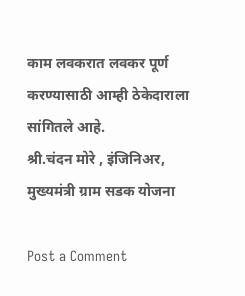काम लवकरात लवकर पूर्ण करण्यासाठी आम्ही ठेकेदाराला सांगितले आहे.
श्री.चंदन मोरे , इंजिनिअर, मुख्यमंत्री ग्राम सडक योजना

Post a Comment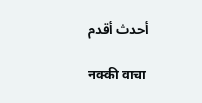أحدث أقدم

नक्की वाचा